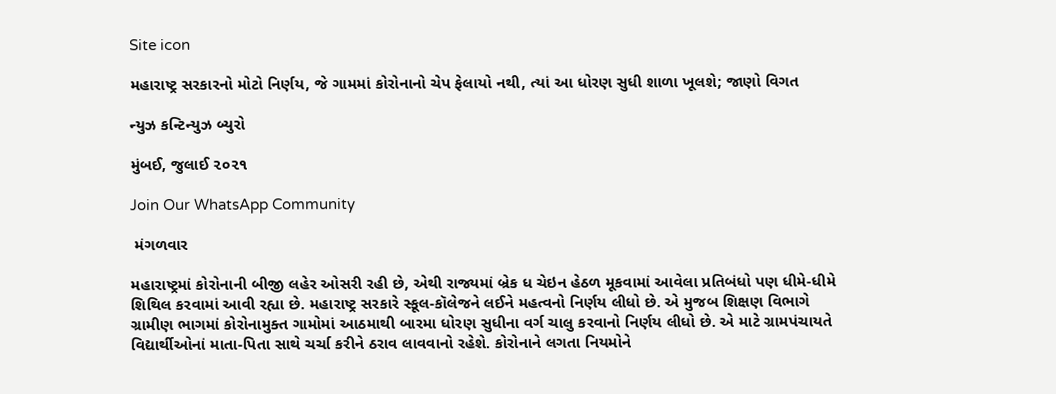Site icon

મહારાષ્ટ્ર સરકારનો મોટો નિર્ણય, જે ગામમાં કોરોનાનો ચેપ ફેલાયો નથી, ત્યાં આ ધોરણ સુધી શાળા ખૂલશે; જાણો વિગત

ન્યુઝ કન્ટિન્યુઝ બ્યુરો

મુંબઈ, જુલાઈ ૨૦૨૧

Join Our WhatsApp Community

 મંગળવાર

મહારાષ્ટ્રમાં કોરોનાની બીજી લહેર ઓસરી રહી છે, એથી રાજ્યમાં બ્રેક ધ ચેઇન હેઠળ મૂકવામાં આવેલા પ્રતિબંધો પણ ધીમે-ધીમે શિથિલ કરવામાં આવી રહ્યા છે. મહારાષ્ટ્ર સરકારે સ્કૂલ-કૉલેજને લઈને મહત્વનો નિર્ણય લીધો છે. એ મુજબ શિક્ષણ વિભાગે ગ્રામીણ ભાગમાં કોરોનામુક્ત ગામોમાં આઠમાથી બારમા ધોરણ સુધીના વર્ગ ચાલુ કરવાનો નિર્ણય લીધો છે. એ માટે ગ્રામપંચાયતે વિદ્યાર્થીઓનાં માતા-પિતા સાથે ચર્ચા કરીને ઠરાવ લાવવાનો રહેશે. કોરોનાને લગતા નિયમોને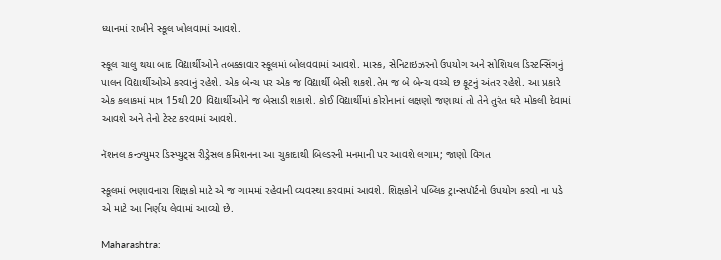ધ્યાનમાં રાખીને સ્કૂલ ખોલવામાં આવશે.

સ્કૂલ ચાલુ થયા બાદ વિદ્યાર્થીઓને તબક્કાવાર સ્કૂલમાં બોલવવામાં આવશે. માસ્ક, સેનિટાઇઝરનો ઉપયોગ અને સોશિયલ ડિસ્ટન્સિંગનું પાલન વિદ્યાર્થીઓએ કરવાનું રહેશે. એક બેન્ચ પર એક જ વિદ્યાર્થી બેસી શકશે.તેમ જ બે બેન્ચ વચ્ચે છ ફૂટનું અંતર રહેશે. આ પ્રકારે એક કલાકમાં માત્ર 15થી 20 વિદ્યાર્થીઓને જ બેસાડી શકાશે. કોઈ વિદ્યાર્થીમાં કોરોનાનાં લક્ષણો જણાયાં તો તેને તુરંત ઘરે મોકલી દેવામાં આવશે અને તેનો ટેસ્ટ કરવામાં આવશે.

નૅશનલ કન્ઝ્યુમર ડિસ્પ્યુટ્સ રીડ્રેસલ કમિશનના આ ચુકાદાથી બિલ્ડરની મનમાની પર આવશે લગામ; જાણો વિગત

સ્કૂલમાં ભણાવનારા શિક્ષકો માટે એ જ ગામમાં રહેવાની વ્યવસ્થા કરવામાં આવશે. શિક્ષકોને પબ્લિક ટ્રાન્સપૉર્ટનો ઉપયોગ કરવો ના પડે એ માટે આ નિર્ણય લેવામાં આવ્યો છે.

Maharashtra: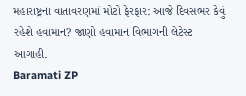મહારાષ્ટ્રના વાતાવરણમાં મોટો ફેરફાર: આજે દિવસભર કેવું રહેશે હવામાન? જાણો હવામાન વિભાગની લેટેસ્ટ આગાહી.
Baramati ZP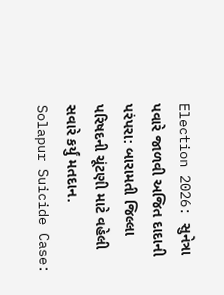Election 2026: સુનેત્રા પવારે જાળવી અજિત દાદાની પરંપરા: બારામતી જિલ્લા પરિષદની ચૂંટણી માટે વહેલી સવારે કર્યું મતદાન.
Solapur Suicide Case: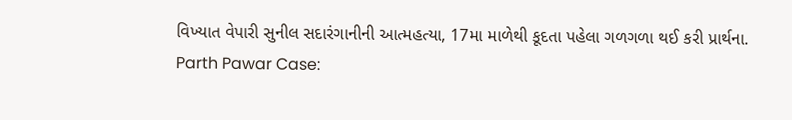વિખ્યાત વેપારી સુનીલ સદારંગાનીની આત્મહત્યા, 17મા માળેથી કૂદતા પહેલા ગળગળા થઈ કરી પ્રાર્થના.
Parth Pawar Case: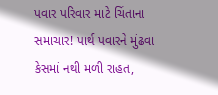પવાર પરિવાર માટે ચિંતાના સમાચાર! પાર્થ પવારને મુંઢવા કેસમાં નથી મળી રાહત,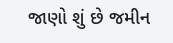જાણો શું છે જમીન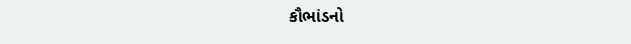કૌભાંડનો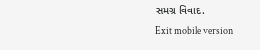સમગ્ર વિવાદ.
Exit mobile version